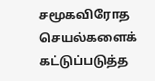சமூகவிரோத செயல்களைக் கட்டுப்படுத்த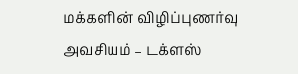மக்களின் விழிப்புணர்வு அவசியம் – டக்ளஸ்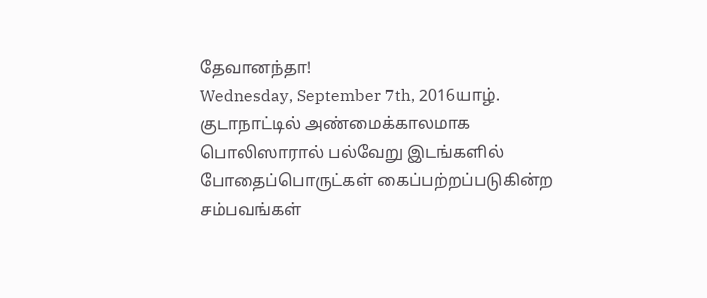தேவானந்தா!
Wednesday, September 7th, 2016யாழ். குடாநாட்டில் அண்மைக்காலமாக பொலிஸாரால் பல்வேறு இடங்களில் போதைப்பொருட்கள் கைப்பற்றப்படுகின்ற சம்பவங்கள்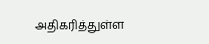அதிகரித்துள்ள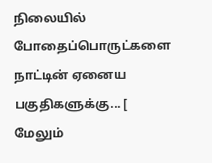நிலையில் போதைப்பொருட்களை நாட்டின் ஏனைய பகுதிகளுக்கு... [ மேலும்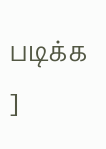படிக்க ]